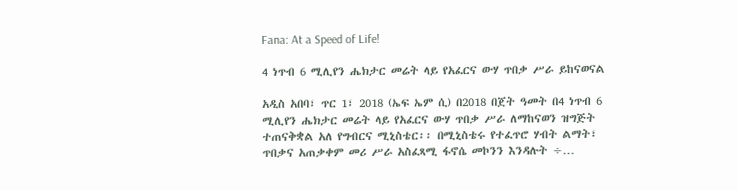Fana: At a Speed of Life!

4 ነጥብ 6 ሚሊየን ሔክታር መሬት ላይ የአፈርና ውሃ ጥበቃ ሥራ ይከናወናል

አዲስ አበባ፣ ጥር 1፣ 2018 (ኤፍ ኤም ሲ) በ2018 በጀት ዓመት በ4 ነጥብ 6 ሚሊየን ሔክታር መሬት ላይ የአፈርና ውሃ ጥበቃ ሥራ ለማከናወን ዝግጅት ተጠናቅቋል አለ የግብርና ሚኒስቴር፡፡ በሚኒስቴሩ የተፈጥሮ ሃብት ልማት፣ ጥበቃና አጠቃቀም መሪ ሥራ አስፈጻሚ ፋኖሴ መኮንን እንዳሉት ÷…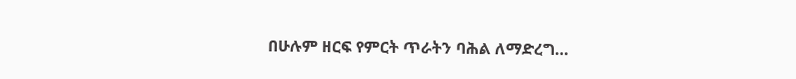በሁሉም ዘርፍ የምርት ጥራትን ባሕል ለማድረግ…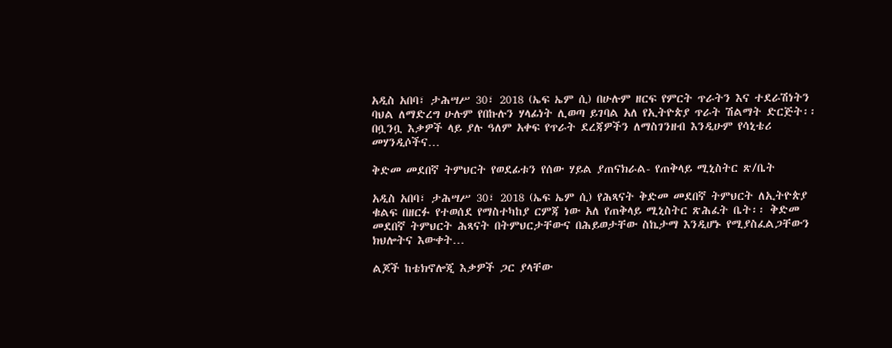አዲስ አበባ፣ ታሕሣሥ 30፣ 2018 (ኤፍ ኤም ሲ) በሁሉም ዘርፍ የምርት ጥራትን እና ተደራሽነትን ባህል ለማድረግ ሁሉም የበኩሉን ሃላፊነት ሊወጣ ይገባል አለ የኢትዮጵያ ጥራት ሽልማት ድርጅት፡፡ በቧንቧ እቃዎች ላይ ያሉ ዓለም አቀፍ የጥራት ደረጃዎችን ለማስገንዘብ እንዲሁም የሳኒቴሪ መሃንዲሶችና…

ቅድመ መደበኛ ትምህርት የወደፊቱን የሰው ሃይል ያጠናክራል- የጠቅላይ ሚኒስትር ጽ/ቤት

አዲስ አበባ፣ ታሕሣሥ 30፣ 2018 (ኤፍ ኤም ሲ) የሕጻናት ቅድመ መደበኛ ትምህርት ለኢትዮጵያ ቁልፍ በዘርፉ የተወሰደ የማስተካከያ ርምጃ ነው አለ የጠቅላይ ሚኒስትር ጽሕፈት ቤት፡፡ ቅድመ መደበኛ ትምህርት ሕጻናት በትምህርታቸውና በሕይወታቸው ስኬታማ እንዲሆኑ የሚያስፈልጋቸውን ክህሎትና እውቀት…

ልጆች ከቴክኖሎጂ እቃዎች ጋር ያላቸው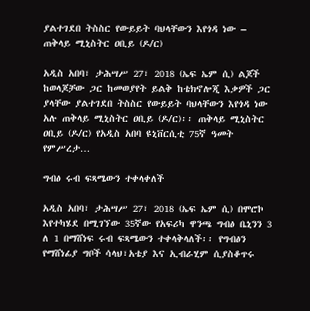ያልተገደበ ትስስር የውይይት ባህላቸውን እየጎዳ ነው – ጠቅላይ ሚኒስትር ዐቢይ (ዶ/ር)

አዲስ አበባ፣ ታሕሣሥ 27፣ 2018 (ኤፍ ኤም ሲ) ልጆች ከወላጆቻው ጋር ከመወያየት ይልቅ ከቴክኖሎጂ እቃዎች ጋር ያላቸው ያልተገደበ ትስስር የውይይት ባህላቸውን እየጎዳ ነው አሉ ጠቅላይ ሚኒስትር ዐቢይ (ዶ/ር)፡፡ ጠቅላይ ሚኒስትር ዐቢይ (ዶ/ር) የአዲስ አበባ ዩኒቨርሲቲ 75ኛ ዓመት የምሥረታ…

ግብፅ ሩብ ፍጻሜውን ተቀላቀለች

አዲስ አበባ፣ ታሕሣሥ 27፣ 2018 (ኤፍ ኤም ሲ) በሞሮኮ እየተካሄደ በሚገኘው 35ኛው የአፍሪካ ዋንጫ ግብፅ ቤኒንን 3 ለ 1 በማሸነፍ ሩብ ፍጻሜውን ተቀላቅላለች፡፡ የግብፅን የማሸነፊያ ግቦች ሳላህ፣አቴያ እና ኢብራሂም ሲያስቆጥሩ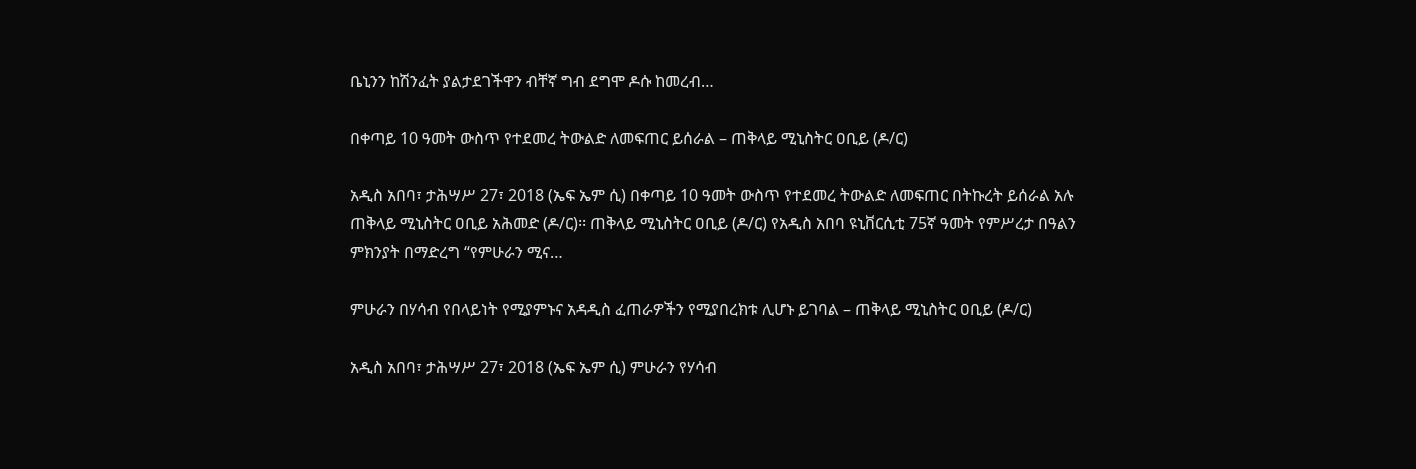ቤኒንን ከሽንፈት ያልታደገችዋን ብቸኛ ግብ ደግሞ ዶሱ ከመረብ…

በቀጣይ 10 ዓመት ውስጥ የተደመረ ትውልድ ለመፍጠር ይሰራል – ጠቅላይ ሚኒስትር ዐቢይ (ዶ/ር)

አዲስ አበባ፣ ታሕሣሥ 27፣ 2018 (ኤፍ ኤም ሲ) በቀጣይ 10 ዓመት ውስጥ የተደመረ ትውልድ ለመፍጠር በትኩረት ይሰራል አሉ ጠቅላይ ሚኒስትር ዐቢይ አሕመድ (ዶ/ር)፡፡ ጠቅላይ ሚኒስትር ዐቢይ (ዶ/ር) የአዲስ አበባ ዩኒቨርሲቲ 75ኛ ዓመት የምሥረታ በዓልን ምክንያት በማድረግ “የምሁራን ሚና…

ምሁራን በሃሳብ የበላይነት የሚያምኑና አዳዲስ ፈጠራዎችን የሚያበረክቱ ሊሆኑ ይገባል – ጠቅላይ ሚኒስትር ዐቢይ (ዶ/ር)

አዲስ አበባ፣ ታሕሣሥ 27፣ 2018 (ኤፍ ኤም ሲ) ምሁራን የሃሳብ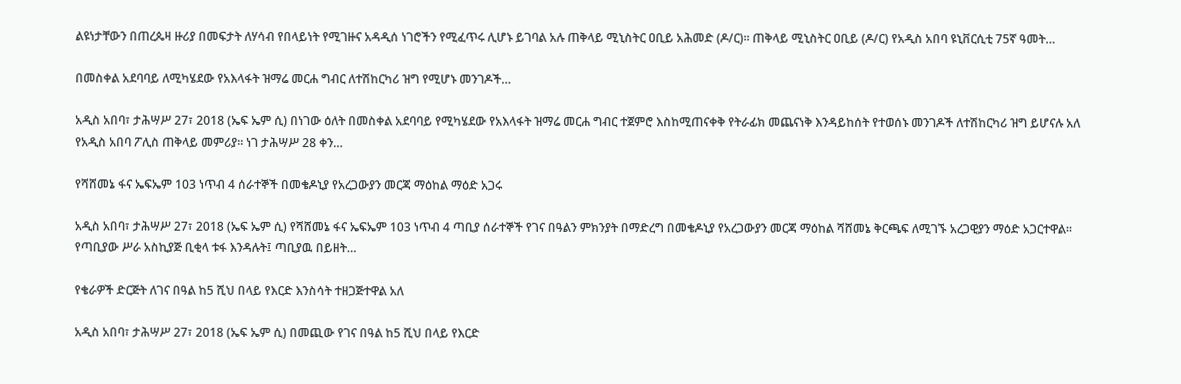ልዩነታቸውን በጠረጴዛ ዙሪያ በመፍታት ለሃሳብ የበላይነት የሚገዙና አዳዲሰ ነገሮችን የሚፈጥሩ ሊሆኑ ይገባል አሉ ጠቅላይ ሚኒስትር ዐቢይ አሕመድ (ዶ/ር)፡፡ ጠቅላይ ሚኒስትር ዐቢይ (ዶ/ር) የአዲስ አበባ ዩኒቨርሲቲ 75ኛ ዓመት…

በመስቀል አደባባይ ለሚካሄደው የአእላፋት ዝማሬ መርሐ ግብር ለተሽከርካሪ ዝግ የሚሆኑ መንገዶች…

አዲስ አበባ፣ ታሕሣሥ 27፣ 2018 (ኤፍ ኤም ሲ) በነገው ዕለት በመስቀል አደባባይ የሚካሄደው የአእላፋት ዝማሬ መርሐ ግብር ተጀምሮ እስከሚጠናቀቅ የትራፊክ መጨናነቅ እንዳይከሰት የተወሰኑ መንገዶች ለተሽከርካሪ ዝግ ይሆናሉ አለ የአዲስ አበባ ፖሊስ ጠቅላይ መምሪያ፡፡ ነገ ታሕሣሥ 28 ቀን…

የሻሸመኔ ፋና ኤፍኤም 103 ነጥብ 4 ሰራተኞች በመቄዶኒያ የአረጋውያን መርጃ ማዕከል ማዕድ አጋሩ

አዲስ አበባ፣ ታሕሣሥ 27፣ 2018 (ኤፍ ኤም ሲ) የሻሸመኔ ፋና ኤፍኤም 103 ነጥብ 4 ጣቢያ ሰራተኞች የገና በዓልን ምክንያት በማድረግ በመቄዶኒያ የአረጋውያን መርጃ ማዕከል ሻሸመኔ ቅርጫፍ ለሚገኙ አረጋዊያን ማዕድ አጋርተዋል። የጣቢያው ሥራ አስኪያጅ ቢቂላ ቱፋ እንዳሉት፤ ጣቢያዉ በይዘት…

የቄራዎች ድርጅት ለገና በዓል ከ5 ሺህ በላይ የእርድ እንስሳት ተዘጋጅተዋል አለ

አዲስ አበባ፣ ታሕሣሥ 27፣ 2018 (ኤፍ ኤም ሲ) በመጪው የገና በዓል ከ5 ሺህ በላይ የእርድ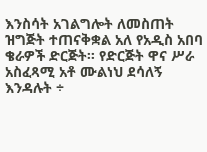እንስሳት አገልግሎት ለመስጠት ዝግጅት ተጠናቅቋል አለ የአዲስ አበባ ቄራዎች ድርጅት፡፡ የድርጅት ዋና ሥራ አስፈጻሚ አቶ ሙልነህ ደሳለኝ እንዳሉት ÷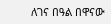ለገና በዓል በዋናው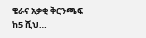ቄራና አቃቂ ቅርንጫፍ ከ5 ሺህ…